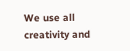We use all creativity and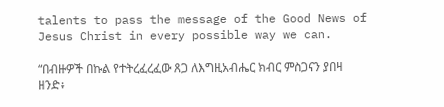talents to pass the message of the Good News of Jesus Christ in every possible way we can.

“በብዙዎች በኩል የተትረፈረፈው ጸጋ ለእግዚአብሔር ክብር ምስጋናን ያበዛ ዘንድ፥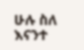ሁሉ ስለ እናንተ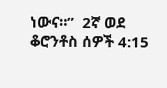ነውና።”  2ኛ ወደ ቆሮንቶስ ሰዎች 4:15